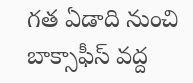గత ఏడాది నుంచి బాక్సాఫీస్ వద్ద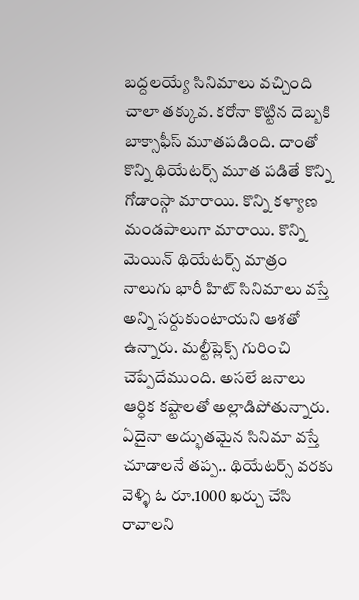బద్దలయ్యే సినిమాలు వచ్చింది చాలా తక్కువ. కరోనా కొట్టిన దెబ్బకి బాక్సాఫీస్ మూతపడింది. దాంతో కొన్ని థియేటర్స్ మూత పడితే కొన్ని గోడాంస్గా మారాయి. కొన్ని కళ్యాణ మండపాలుగా మారాయి. కొన్ని మెయిన్ థియేటర్స్ మాత్రం నాలుగు భారీ హిట్ సినిమాలు వస్తే అన్ని సర్దుకుంటాయని ఆశతో ఉన్నారు. మల్టీప్లెక్స్ గురించి చెప్పేదేముంది. అసలే జనాలు ఆర్ధిక కష్టాలతో అల్లాడిపోతున్నారు. ఏదైనా అద్భుతమైన సినిమా వస్తే చూడాలనే తప్ప.. థియేటర్స్ వరకు వెళ్ళి ఓ రూ.1000 ఖర్చు చేసి రావాలని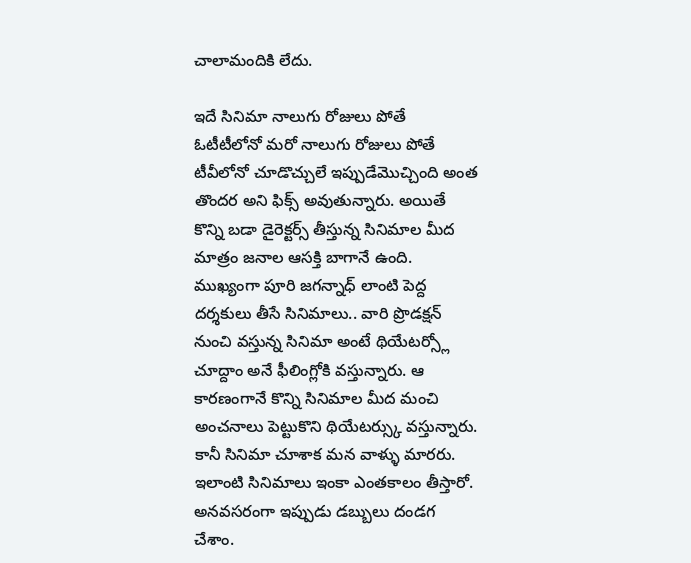చాలామందికి లేదు.

ఇదే సినిమా నాలుగు రోజులు పోతే ఓటీటీలోనో మరో నాలుగు రోజులు పోతే టీవీలోనో చూడొచ్చులే ఇప్పుడేమొచ్చింది అంత తొందర అని ఫిక్స్ అవుతున్నారు. అయితే కొన్ని బడా డైరెక్టర్స్ తీస్తున్న సినిమాల మీద మాత్రం జనాల ఆసక్తి బాగానే ఉంది. ముఖ్యంగా పూరి జగన్నాధ్ లాంటి పెద్ద దర్శకులు తీసే సినిమాలు.. వారి ప్రొడక్షన్ నుంచి వస్తున్న సినిమా అంటే థియేటర్స్లో చూద్దాం అనే ఫీలింగ్లోకి వస్తున్నారు. ఆ కారణంగానే కొన్ని సినిమాల మీద మంచి అంచనాలు పెట్టుకొని థియేటర్స్కు వస్తున్నారు. కానీ సినిమా చూశాక మన వాళ్ళు మారరు. ఇలాంటి సినిమాలు ఇంకా ఎంతకాలం తీస్తారో. అనవసరంగా ఇప్పుడు డబ్బులు దండగ చేశాం.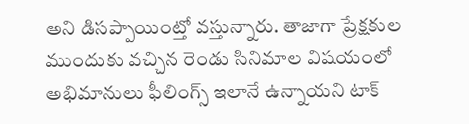అని డిసప్పాయింట్తో వస్తున్నారు. తాజాగా ప్రేక్షకుల ముందుకు వచ్చిన రెండు సినిమాల విషయంలో అభిమానులు ఫీలింగ్స్ ఇలానే ఉన్నాయని టాక్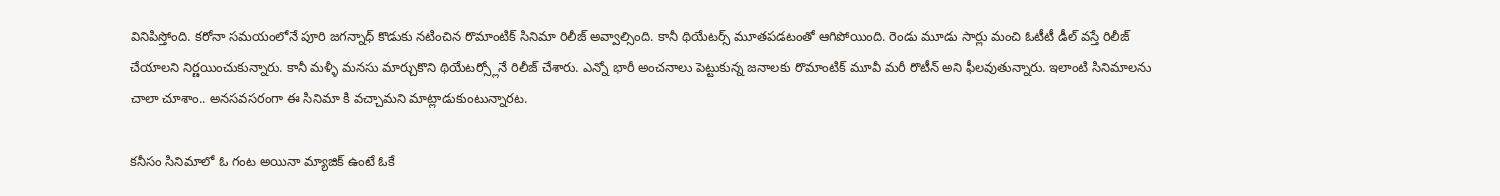వినిపిస్తోంది. కరోనా సమయంలోనే పూరి జగన్నాధ్ కొడుకు నటించిన రొమాంటిక్ సినిమా రిలీజ్ అవ్వాల్సింది. కానీ థియేటర్స్ మూతపడటంతో ఆగిపోయింది. రెండు మూడు సార్లు మంచి ఓటీటీ డీల్ వస్తే రిలీజ్ చేయాలని నిర్ణయించుకున్నారు. కానీ మళ్ళీ మనసు మార్చుకొని థియేటర్స్లోనే రిలీజ్ చేశారు. ఎన్నో భారీ అంచనాలు పెట్టుకున్న జనాలకు రొమాంటిక్ మూవీ మరీ రొటీన్ అని ఫీలవుతున్నారు. ఇలాంటి సినిమాలను చాలా చూశాం.. అనసవసరంగా ఈ సినిమా కి వచ్చామని మాట్లాడుకుంటున్నారట.

కనీసం సినిమాలో ఓ గంట అయినా మ్యాజిక్ ఉంటే ఓకే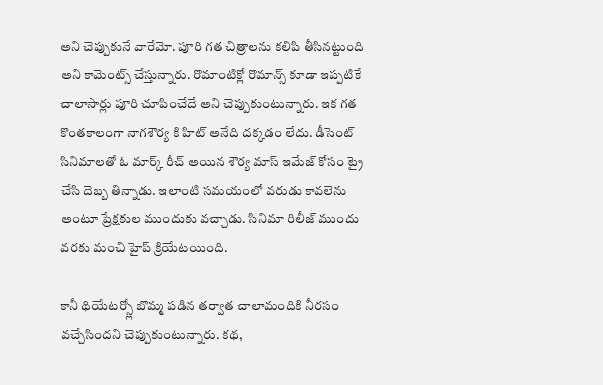అని చెప్పుకునే వారేమో. పూరి గత చిత్రాలను కలిపి తీసినట్టుంది అని కామెంట్స్ చేస్తున్నారు. రొమాంటిక్లో రొమాన్స్ కూడా ఇప్పటికే చాలాసార్లు పూరి చూపించేదే అని చెప్పుకుంటున్నారు. ఇక గత కొంతకాలంగా నాగశౌర్య కి హిట్ అనేది దక్కడం లేదు. డీసెంట్ సినిమాలతో ఓ మార్క్ రీచ్ అయిన శౌర్య మాస్ ఇమేజ్ కోసం ట్రై చేసి దెబ్బ తిన్నాడు. ఇలాంటి సమయంలో వరుడు కావలెను అంటూ ప్రేక్షకుల ముందుకు వచ్చాడు. సినిమా రిలీజ్ ముందు వరకు మంచి హైప్ క్రియేటయింది.

కానీ థియేటర్స్లో బొమ్మ పడిన తర్వాత చాలామందికి నీరసం వచ్చేసిందని చెప్పుకుంటున్నారు. కథ,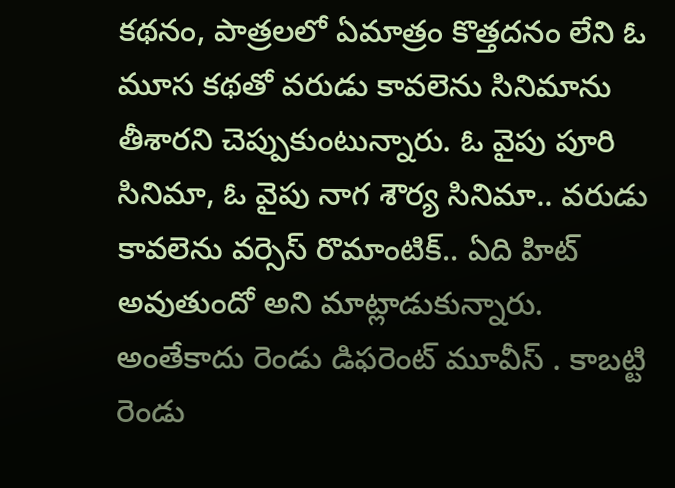కథనం, పాత్రలలో ఏమాత్రం కొత్తదనం లేని ఓ మూస కథతో వరుడు కావలెను సినిమాను తీశారని చెప్పుకుంటున్నారు. ఓ వైపు పూరి సినిమా, ఓ వైపు నాగ శౌర్య సినిమా.. వరుడు కావలెను వర్సెస్ రొమాంటిక్.. ఏది హిట్ అవుతుందో అని మాట్లాడుకున్నారు. అంతేకాదు రెండు డిఫరెంట్ మూవీస్ . కాబట్టి రెండు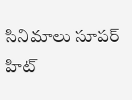సినిమాలు సూపర్ హిట్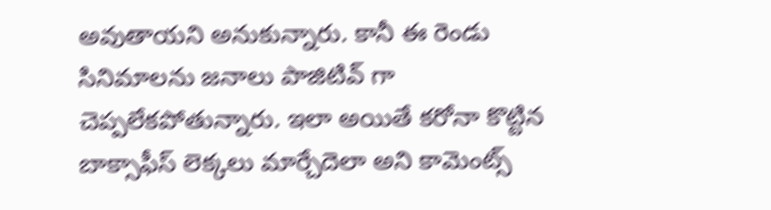అవుతాయని అనుకున్నారు. కానీ ఈ రెండు సినిమాలను జనాలు పాజిటివ్ గా చెప్పలేకపోతున్నారు. ఇలా అయితే కరోనా కొట్టిన బాక్సాఫీస్ లెక్కలు మార్చేదెలా అని కామెంట్స్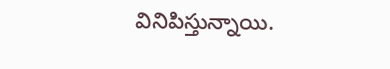వినిపిస్తున్నాయి.